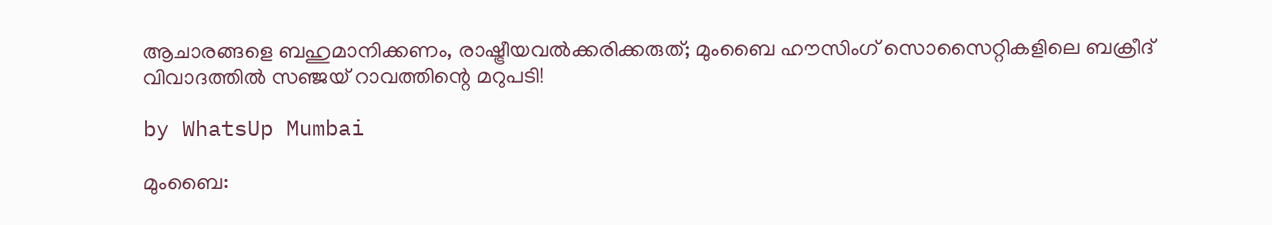ആചാരങ്ങളെ ബഹുമാനിക്കണം, രാഷ്ട്രീയവൽക്കരിക്കരുത്; മുംബൈ ഹൗസിംഗ് സൊസൈറ്റികളിലെ ബക്രീദ് വിവാദത്തിൽ സഞ്ജയ് റാവത്തിന്റെ മറുപടി!

by WhatsUp Mumbai

മുംബൈ: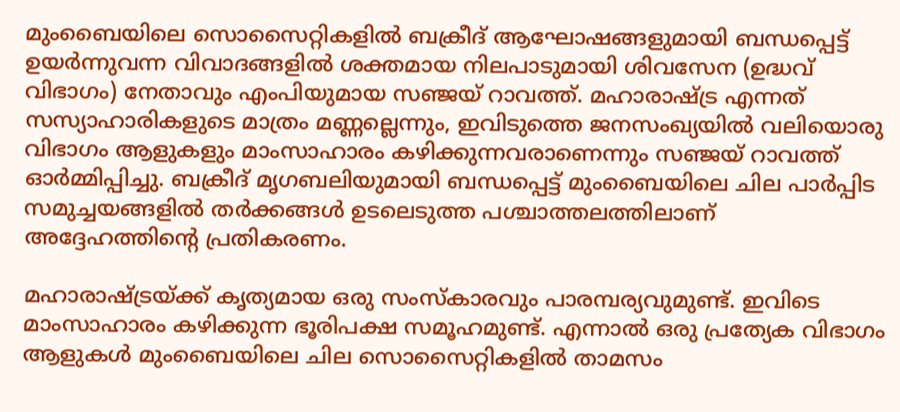മുംബൈയിലെ സൊസൈറ്റികളിൽ ബക്രീദ് ആഘോഷങ്ങളുമായി ബന്ധപ്പെട്ട് ഉയർന്നുവന്ന വിവാദങ്ങളിൽ ശക്തമായ നിലപാടുമായി ശിവസേന (ഉദ്ധവ് വിഭാഗം) നേതാവും എംപിയുമായ സഞ്ജയ് റാവത്ത്. മഹാരാഷ്ട്ര എന്നത് സസ്യാഹാരികളുടെ മാത്രം മണ്ണല്ലെന്നും, ഇവിടുത്തെ ജനസംഖ്യയിൽ വലിയൊരു വിഭാഗം ആളുകളും മാംസാഹാരം കഴിക്കുന്നവരാണെന്നും സഞ്ജയ് റാവത്ത് ഓർമ്മിപ്പിച്ചു. ബക്രീദ് മൃഗബലിയുമായി ബന്ധപ്പെട്ട് മുംബൈയിലെ ചില പാർപ്പിട സമുച്ചയങ്ങളിൽ തർക്കങ്ങൾ ഉടലെടുത്ത പശ്ചാത്തലത്തിലാണ് അദ്ദേഹത്തിന്റെ പ്രതികരണം.

മഹാരാഷ്ട്രയ്ക്ക് കൃത്യമായ ഒരു സംസ്‌കാരവും പാരമ്പര്യവുമുണ്ട്. ഇവിടെ മാംസാഹാരം കഴിക്കുന്ന ഭൂരിപക്ഷ സമൂഹമുണ്ട്. എന്നാൽ ഒരു പ്രത്യേക വിഭാഗം ആളുകൾ മുംബൈയിലെ ചില സൊസൈറ്റികളിൽ താമസം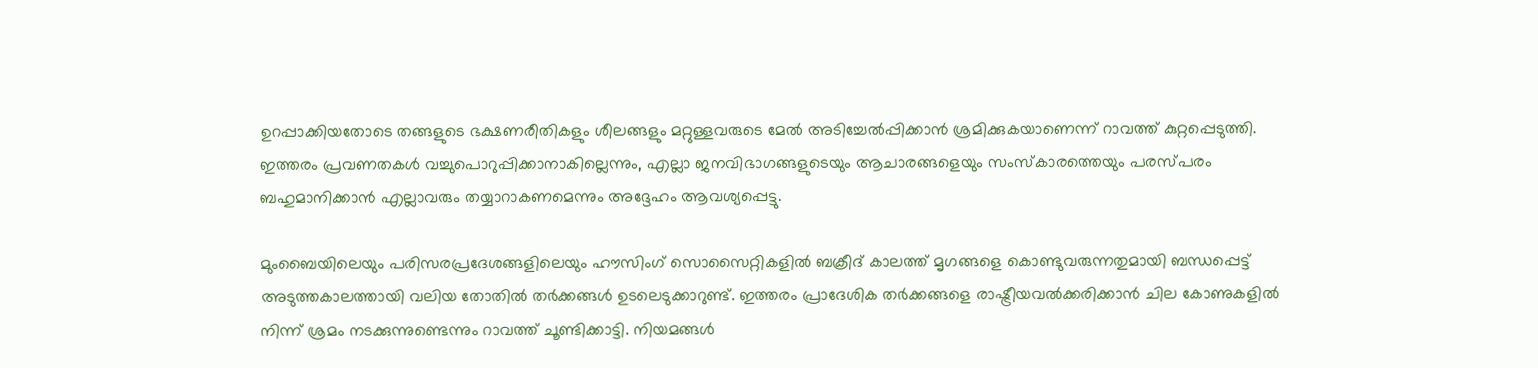ഉറപ്പാക്കിയതോടെ തങ്ങളുടെ ഭക്ഷണരീതികളും ശീലങ്ങളും മറ്റുള്ളവരുടെ മേൽ അടിച്ചേൽപ്പിക്കാൻ ശ്രമിക്കുകയാണെന്ന് റാവത്ത് കുറ്റപ്പെടുത്തി. ഇത്തരം പ്രവണതകൾ വച്ചുപൊറുപ്പിക്കാനാകില്ലെന്നും, എല്ലാ ജനവിഭാഗങ്ങളുടെയും ആചാരങ്ങളെയും സംസ്‌കാരത്തെയും പരസ്പരം ബഹുമാനിക്കാൻ എല്ലാവരും തയ്യാറാകണമെന്നും അദ്ദേഹം ആവശ്യപ്പെട്ടു.

മുംബൈയിലെയും പരിസരപ്രദേശങ്ങളിലെയും ഹൗസിംഗ് സൊസൈറ്റികളിൽ ബക്രീദ് കാലത്ത് മൃഗങ്ങളെ കൊണ്ടുവരുന്നതുമായി ബന്ധപ്പെട്ട് അടുത്തകാലത്തായി വലിയ തോതിൽ തർക്കങ്ങൾ ഉടലെടുക്കാറുണ്ട്. ഇത്തരം പ്രാദേശിക തർക്കങ്ങളെ രാഷ്ട്രീയവൽക്കരിക്കാൻ ചില കോണുകളിൽ നിന്ന് ശ്രമം നടക്കുന്നുണ്ടെന്നും റാവത്ത് ചൂണ്ടിക്കാട്ടി. നിയമങ്ങൾ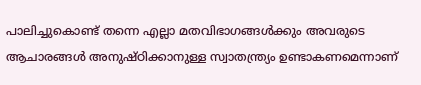പാലിച്ചുകൊണ്ട് തന്നെ എല്ലാ മതവിഭാഗങ്ങൾക്കും അവരുടെ ആചാരങ്ങൾ അനുഷ്ഠിക്കാനുള്ള സ്വാതന്ത്ര്യം ഉണ്ടാകണമെന്നാണ്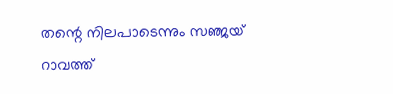തന്റെ നിലപാടെന്നും സഞ്ജയ് റാവത്ത്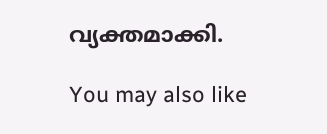വ്യക്തമാക്കി.

You may also like